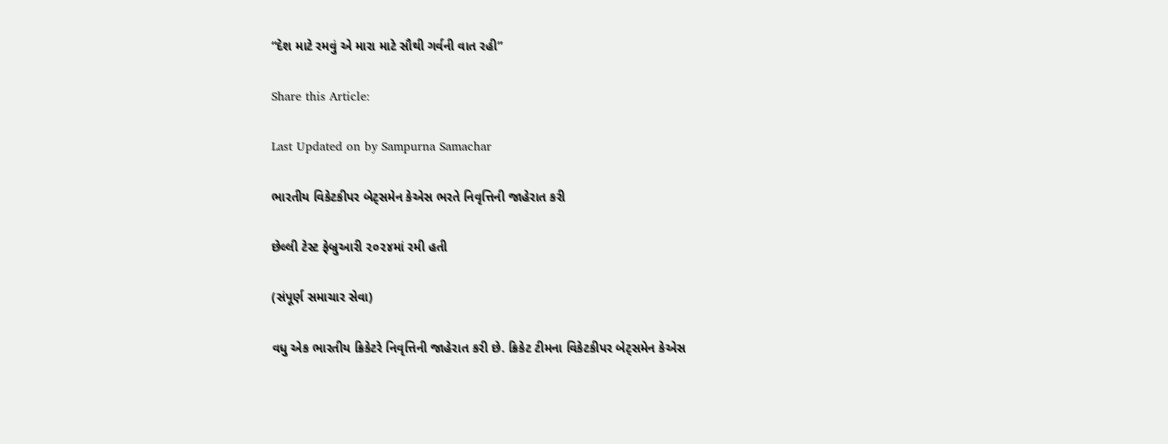“દેશ માટે રમવું એ મારા માટે સૌથી ગર્વની વાત રહી”

Share this Article:

Last Updated on by Sampurna Samachar

ભારતીય વિકેટકીપર બેટ્સમેન કેએસ ભરતે નિવૃત્તિની જાહેરાત કરી

છેલ્લી ટેસ્ટ ફેબ્રુઆરી ૨૦૨૪માં રમી હતી

(સંપૂર્ણ સમાચાર સેવા)

વધુ એક ભારતીય ક્રિકેટરે નિવૃત્તિની જાહેરાત કરી છે. ક્રિકેટ ટીમના વિકેટકીપર બેટ્સમેન કેએસ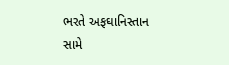ભરતે અફઘાનિસ્તાન સામે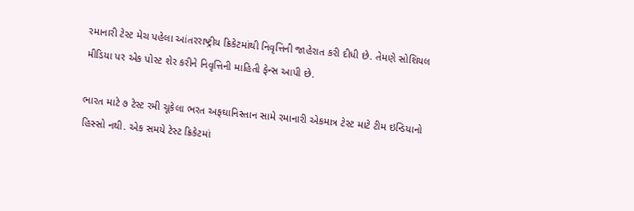રમાનારી ટેસ્ટ મેચ પહેલા આંતરરાષ્ટ્રીય ક્રિકેટમાંથી નિવૃત્તિની જાહેરાત કરી દીધી છે. તેમણે સોશિયલ મીડિયા પર એક પોસ્ટ શેર કરીને નિવૃત્તિની માહિતી ફેન્સ આપી છે.

ભારત માટે ૭ ટેસ્ટ રમી ચૂકેલા ભરત અફઘાનિસ્તાન સામે રમાનારી એકમાત્ર ટેસ્ટ માટે ટીમ ઇન્ડિયાનો હિસ્સો નથી. એક સમયે ટેસ્ટ ક્રિકેટમાં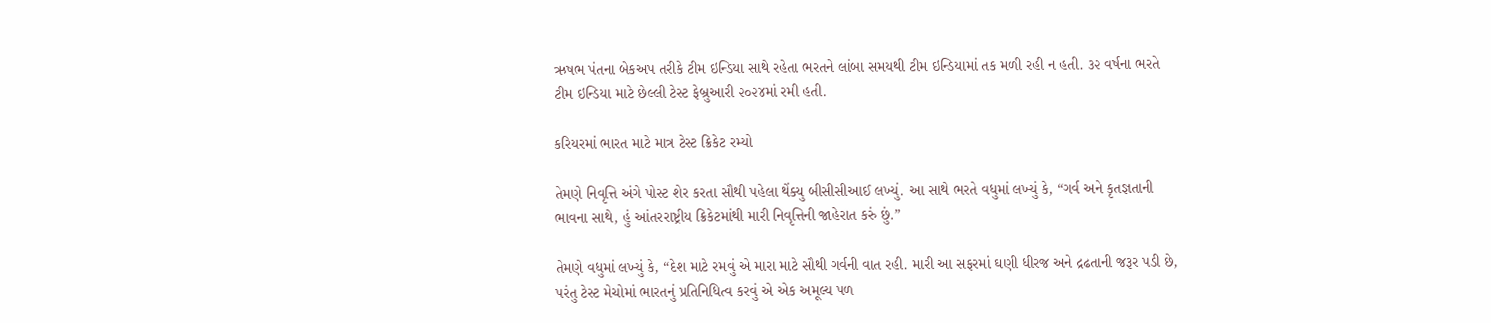ઋષભ પંતના બેકઅપ તરીકે ટીમ ઇન્ડિયા સાથે રહેતા ભરતને લાંબા સમયથી ટીમ ઇન્ડિયામાં તક મળી રહી ન હતી. ૩૨ વર્ષના ભરતે ટીમ ઇન્ડિયા માટે છેલ્લી ટેસ્ટ ફેબ્રુઆરી ૨૦૨૪માં રમી હતી.

કરિયરમાં ભારત માટે માત્ર ટેસ્ટ ક્રિકેટ રમ્યો

તેમણે નિવૃત્તિ અંગે પોસ્ટ શેર કરતા સૌથી પહેલા થેંક્યુ બીસીસીઆઈ લખ્યું. આ સાથે ભરતે વધુમાં લખ્યું કે, “ગર્વ અને કૃતજ્ઞતાની ભાવના સાથે, હું આંતરરાષ્ટ્રીય ક્રિકેટમાંથી મારી નિવૃત્તિની જાહેરાત કરું છું.”

તેમણે વધુમાં લખ્યું કે, “દેશ માટે રમવું એ મારા માટે સૌથી ગર્વની વાત રહી. મારી આ સફરમાં ઘણી ધીરજ અને દ્રઢતાની જરૂર પડી છે, પરંતુ ટેસ્ટ મેચોમાં ભારતનું પ્રતિનિધિત્વ કરવું એ એક અમૂલ્ય પળ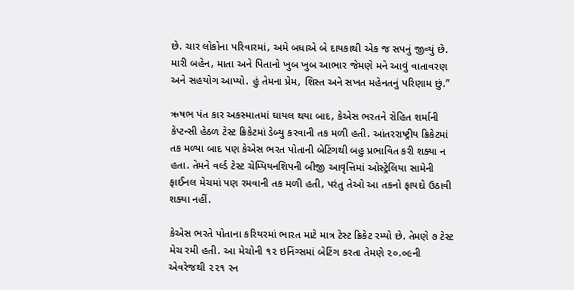છે. ચાર લોકોના પરિવારમાં, અમે બધાએ બે દાયકાથી એક જ સપનું જીવ્યું છે. મારી બહેન, માતા અને પિતાનો ખુબ ખુબ આભાર જેમણે મને આવું વાતાવરણ અને સહયોગ આપ્યો. હું તેમના પ્રેમ, શિસ્ત અને સખત મહેનતનું પરિણામ છું.”

ઋષભ પંત કાર અકસ્માતમાં ઘાયલ થયા બાદ, કેએસ ભરતને રોહિત શર્માની કેપ્ટન્સી હેઠળ ટેસ્ટ ક્રિકેટમાં ડેબ્યુ કરવાની તક મળી હતી. આંતરરાષ્ટ્રીય ક્રિકેટમાં તક મળ્યા બાદ પણ કેએસ ભરત પોતાની બેટિંગથી બહુ પ્રભાવિત કરી શક્યા ન હતા. તેમને વર્લ્ડ ટેસ્ટ ચેમ્પિયનશિપની બીજી આવૃત્તિમાં ઓસ્ટ્રેલિયા સામેની ફાઈનલ મેચમાં પણ રમવાની તક મળી હતી, પરંતુ તેઓ આ તકનો ફાયદો ઉઠાવી શક્યા નહીં.

કેએસ ભરતે પોતાના કરિયરમાં ભારત માટે માત્ર ટેસ્ટ ક્રિકેટ રમ્યો છે. તેમણે ૭ ટેસ્ટ મેચ રમી હતી. આ મેચોની ૧૨ ઇનિંગ્સમાં બેટિંગ કરતા તેમણે ૨૦.૦૯ની એવરેજથી ૨૨૧ રન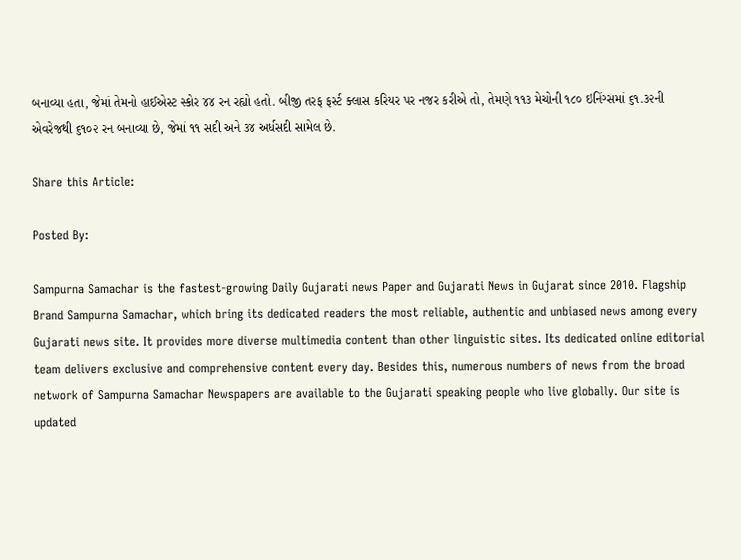બનાવ્યા હતા, જેમાં તેમનો હાઈએસ્ટ સ્કોર ૪૪ રન રહ્યો હતો. બીજી તરફ ફર્સ્ટ ક્લાસ કરિયર પર નજર કરીએ તો, તેમણે ૧૧૩ મેચોની ૧૮૦ ઇનિંગ્સમાં ૬૧.૩૨ની એવરેજથી ૬૧૦૨ રન બનાવ્યા છે, જેમાં ૧૧ સદી અને ૩૪ અર્ધસદી સામેલ છે.

Share this Article:

Posted By:

Sampurna Samachar is the fastest-growing Daily Gujarati news Paper and Gujarati News in Gujarat since 2010. Flagship Brand Sampurna Samachar, which bring its dedicated readers the most reliable, authentic and unbiased news among every Gujarati news site. It provides more diverse multimedia content than other linguistic sites. Its dedicated online editorial team delivers exclusive and comprehensive content every day. Besides this, numerous numbers of news from the broad network of Sampurna Samachar Newspapers are available to the Gujarati speaking people who live globally. Our site is updated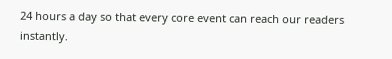24 hours a day so that every core event can reach our readers instantly.